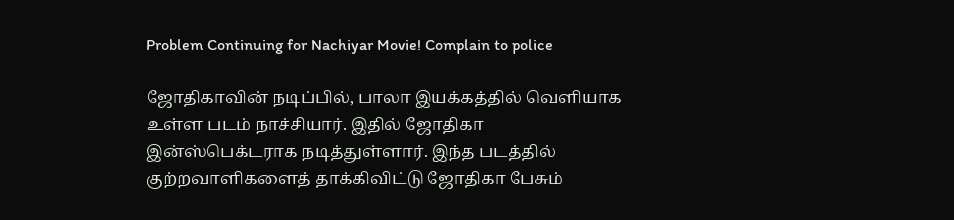Problem Continuing for Nachiyar Movie! Complain to police

ஜோதிகாவின் நடிப்பில், பாலா இயக்கத்தில் வெளியாக உள்ள படம் நாச்சியார். இதில் ஜோதிகா இன்ஸ்பெக்டராக நடித்துள்ளார். இந்த படத்தில் குற்றவாளிகளைத் தாக்கிவிட்டு ஜோதிகா பேசும்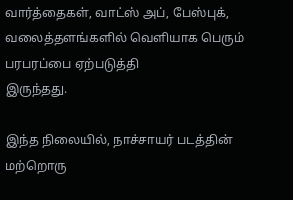வார்த்தைகள், வாட்ஸ் அப், பேஸ்புக், வலைத்தளங்களில் வெளியாக பெரும் பரபரப்பை ஏற்படுத்தி
இருந்தது.

இந்த நிலையில், நாச்சாயர் படத்தின் மற்றொரு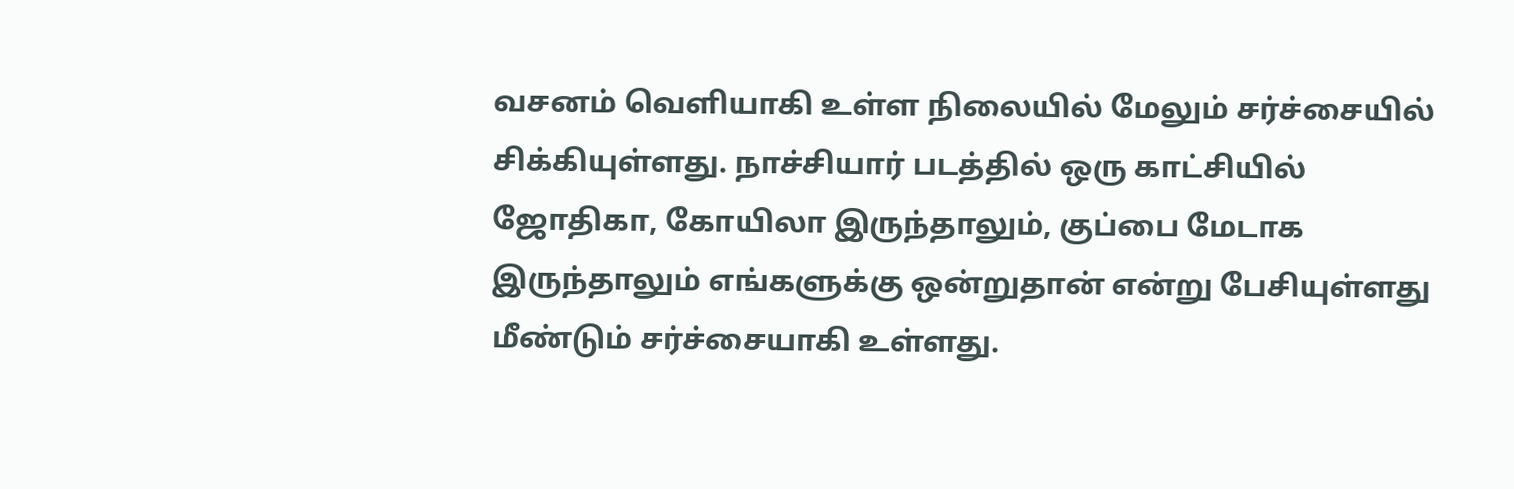வசனம் வெளியாகி உள்ள நிலையில் மேலும் சர்ச்சையில் சிக்கியுள்ளது. நாச்சியார் படத்தில் ஒரு காட்சியில் ஜோதிகா, கோயிலா இருந்தாலும், குப்பை மேடாக இருந்தாலும் எங்களுக்கு ஒன்றுதான் என்று பேசியுள்ளது மீண்டும் சர்ச்சையாகி உள்ளது.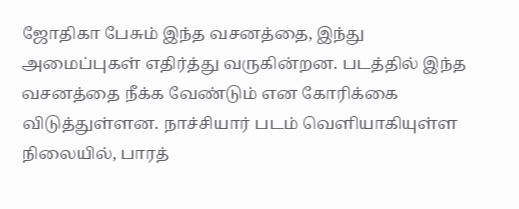ஜோதிகா பேசும் இந்த வசனத்தை, இந்து அமைப்புகள் எதிர்த்து வருகின்றன. படத்தில் இந்த வசனத்தை நீக்க வேண்டும் என கோரிக்கை விடுத்துள்ளன. நாச்சியார் படம் வெளியாகியுள்ள நிலையில், பாரத்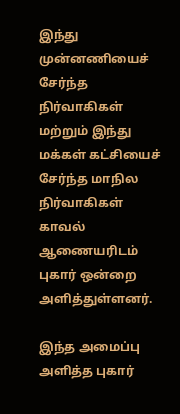இந்து முன்னணியைச் சேர்ந்த நிர்வாகிகள் மற்றும் இந்து மக்கள் கட்சியைச் சேர்ந்த மாநில நிர்வாகிகள் காவல் ஆணையரிடம் புகார் ஒன்றை அளித்துள்ளனர்.

இந்த அமைப்பு அளித்த புகார்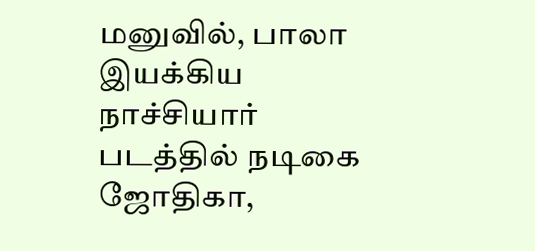மனுவில், பாலா இயக்கிய நாச்சியார் படத்தில் நடிகை ஜோதிகா,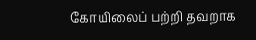கோயிலைப் பற்றி தவறாக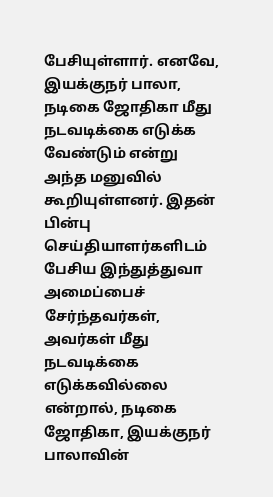பேசியுள்ளார். எனவே, இயக்குநர் பாலா, நடிகை ஜோதிகா மீது நடவடிக்கை எடுக்க வேண்டும் என்று அந்த மனுவில் கூறியுள்ளனர். இதன் பின்பு செய்தியாளர்களிடம் பேசிய இந்துத்துவா அமைப்பைச் சேர்ந்தவர்கள், அவர்கள் மீது நடவடிக்கை எடுக்கவில்லை என்றால், நடிகை ஜோதிகா, இயக்குநர் பாலாவின்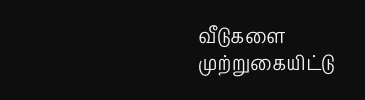வீடுகளை முற்றுகையிட்டு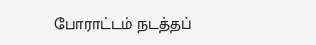போராட்டம் நடத்தப்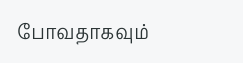போவதாகவும்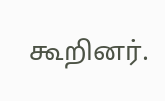கூறினர்.